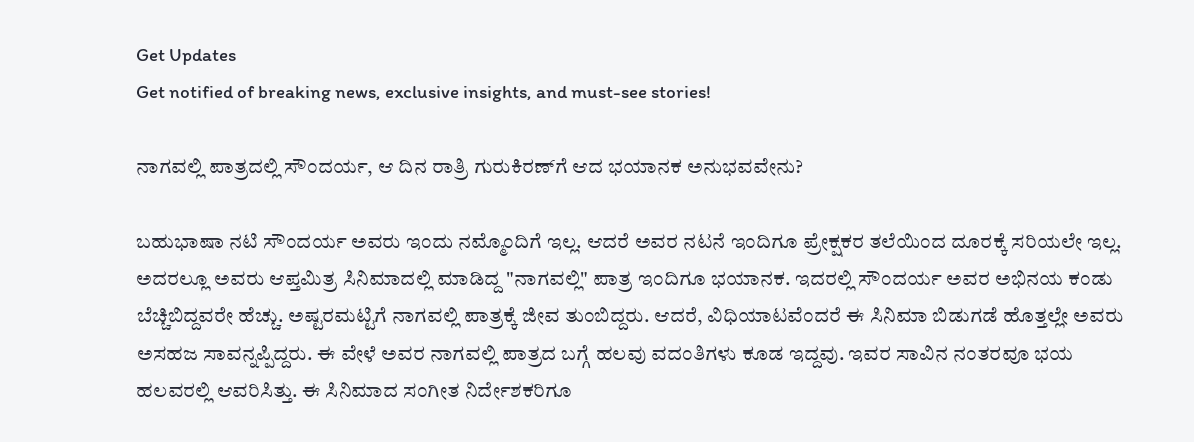Get Updates
Get notified of breaking news, exclusive insights, and must-see stories!

ನಾಗವಲ್ಲಿ ಪಾತ್ರದಲ್ಲಿ ಸೌಂದರ್ಯ, ಆ ದಿನ ರಾತ್ರಿ ಗುರುಕಿರಣ್‌ಗೆ ಆದ ಭಯಾನಕ ಅನುಭವವೇನು?

ಬಹುಭಾಷಾ ನಟಿ ಸೌಂದರ್ಯ ಅವರು ಇಂದು ನಮ್ಮೊಂದಿಗೆ ಇಲ್ಲ. ಆದರೆ ಅವರ ನಟನೆ ಇಂದಿಗೂ ಪ್ರೇಕ್ಷಕರ ತಲೆಯಿಂದ ದೂರಕ್ಕೆ ಸರಿಯಲೇ ಇಲ್ಲ. ಅದರಲ್ಲೂ ಅವರು ಆಪ್ತಮಿತ್ರ ಸಿನಿಮಾದಲ್ಲಿ ಮಾಡಿದ್ದ "ನಾಗವಲ್ಲಿ" ಪಾತ್ರ ಇಂದಿಗೂ ಭಯಾನಕ. ಇದರಲ್ಲಿ ಸೌಂದರ್ಯ ಅವರ ಅಭಿನಯ ಕಂಡು ಬೆಚ್ಚಿಬಿದ್ದವರೇ ಹೆಚ್ಚು. ಅಷ್ಟರಮಟ್ಟಿಗೆ ನಾಗವಲ್ಲಿ ಪಾತ್ರಕ್ಕೆ ಜೀವ ತುಂಬಿದ್ದರು. ಆದರೆ, ವಿಧಿಯಾಟವೆಂದರೆ ಈ ಸಿನಿಮಾ ಬಿಡುಗಡೆ ಹೊತ್ತಲ್ಲೇ ಅವರು ಅಸಹಜ ಸಾವನ್ನಪ್ಪಿದ್ದರು. ಈ ವೇಳೆ ಅವರ ನಾಗವಲ್ಲಿ ಪಾತ್ರದ ಬಗ್ಗೆ ಹಲವು ವದಂತಿಗಳು ಕೂಡ ಇದ್ದವು. ಇವರ ಸಾವಿನ ನಂತರವೂ ಭಯ ಹಲವರಲ್ಲಿ ಆವರಿಸಿತ್ತು. ಈ ಸಿನಿಮಾದ ಸಂಗೀತ ನಿರ್ದೇಶಕರಿಗೂ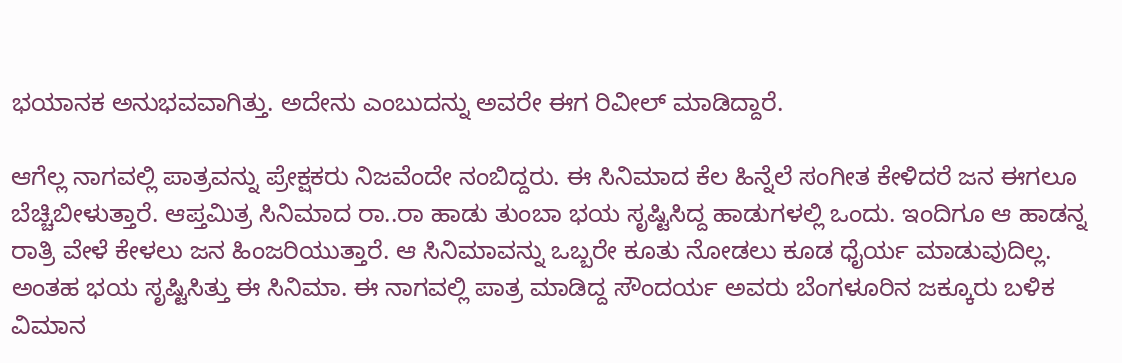ಭಯಾನಕ ಅನುಭವವಾಗಿತ್ತು. ಅದೇನು ಎಂಬುದನ್ನು ಅವರೇ ಈಗ ರಿವೀಲ್‌ ಮಾಡಿದ್ದಾರೆ.

ಆಗೆಲ್ಲ ನಾಗವಲ್ಲಿ ಪಾತ್ರವನ್ನು ಪ್ರೇಕ್ಷಕರು ನಿಜವೆಂದೇ ನಂಬಿದ್ದರು. ಈ ಸಿನಿಮಾದ ಕೆಲ ಹಿನ್ನೆಲೆ ಸಂಗೀತ ಕೇಳಿದರೆ ಜನ ಈಗಲೂ ಬೆಚ್ಚಿಬೀಳುತ್ತಾರೆ. ಆಪ್ತಮಿತ್ರ ಸಿನಿಮಾದ ರಾ..ರಾ ಹಾಡು ತುಂಬಾ ಭಯ ಸೃಷ್ಟಿಸಿದ್ದ ಹಾಡುಗಳಲ್ಲಿ ಒಂದು. ಇಂದಿಗೂ ಆ ಹಾಡನ್ನ ರಾತ್ರಿ ವೇಳೆ ಕೇಳಲು ಜನ ಹಿಂಜರಿಯುತ್ತಾರೆ. ಆ ಸಿನಿಮಾವನ್ನು ಒಬ್ಬರೇ ಕೂತು ನೋಡಲು ಕೂಡ ಧೈರ್ಯ ಮಾಡುವುದಿಲ್ಲ. ಅಂತಹ ಭಯ ಸೃಷ್ಟಿಸಿತ್ತು ಈ ಸಿನಿಮಾ. ಈ ನಾಗವಲ್ಲಿ ಪಾತ್ರ ಮಾಡಿದ್ದ ಸೌಂದರ್ಯ ಅವರು ಬೆಂಗಳೂರಿನ ಜಕ್ಕೂರು ಬಳಿಕ ವಿಮಾನ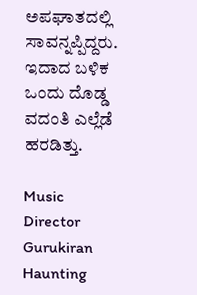ಅಪಘಾತದಲ್ಲಿ ಸಾವನ್ನಪ್ಪಿದ್ದರು. ಇದಾದ ಬಳಿಕ ಒಂದು ದೊಡ್ಡ ವದಂತಿ ಎಲ್ಲೆಡೆ ಹರಡಿತ್ತು.

Music Director Gurukiran Haunting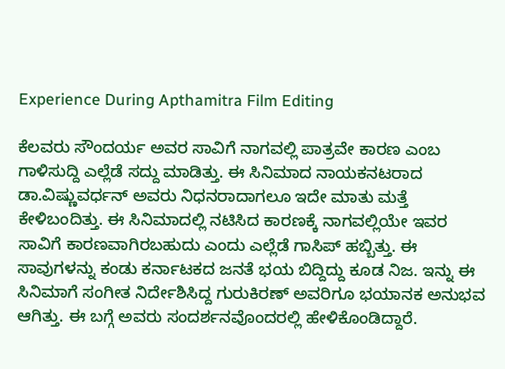Experience During Apthamitra Film Editing

ಕೆಲವರು ಸೌಂದರ್ಯ ಅವರ ಸಾವಿಗೆ ನಾಗವಲ್ಲಿ ಪಾತ್ರವೇ ಕಾರಣ ಎಂಬ ಗಾಳಿಸುದ್ದಿ ಎಲ್ಲೆಡೆ ಸದ್ದು ಮಾಡಿತ್ತು. ಈ ಸಿನಿಮಾದ ನಾಯಕನಟರಾದ ಡಾ.ವಿಷ್ಣುವರ್ಧನ್‌ ಅವರು ನಿಧನರಾದಾಗಲೂ ಇದೇ ಮಾತು ಮತ್ತೆ ಕೇಳಿಬಂದಿತ್ತು. ಈ ಸಿನಿಮಾದಲ್ಲಿ ನಟಿಸಿದ ಕಾರಣಕ್ಕೆ ನಾಗವಲ್ಲಿಯೇ ಇವರ ಸಾವಿಗೆ ಕಾರಣವಾಗಿರಬಹುದು ಎಂದು ಎಲ್ಲೆಡೆ ಗಾಸಿಪ್‌ ಹಬ್ಬಿತ್ತು. ಈ ಸಾವುಗಳನ್ನು ಕಂಡು ಕರ್ನಾಟಕದ ಜನತೆ ಭಯ ಬಿದ್ದಿದ್ದು ಕೂಡ ನಿಜ. ಇನ್ನು ಈ ಸಿನಿಮಾಗೆ ಸಂಗೀತ ನಿರ್ದೇಶಿಸಿದ್ದ ಗುರುಕಿರಣ್‌ ಅವರಿಗೂ ಭಯಾನಕ ಅನುಭವ ಆಗಿತ್ತು. ಈ ಬಗ್ಗೆ ಅವರು ಸಂದರ್ಶನವೊಂದರಲ್ಲಿ ಹೇಳಿಕೊಂಡಿದ್ದಾರೆ.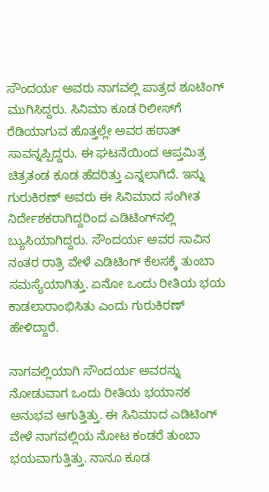ಸೌಂದರ್ಯ ಅವರು ನಾಗವಲ್ಲಿ ಪಾತ್ರದ ಶೂಟಿಂಗ್ ಮುಗಿಸಿದ್ದರು. ಸಿನಿಮಾ ಕೂಡ ರಿಲೀಸ್‌ಗೆ ರೆಡಿಯಾಗುವ ಹೊತ್ತಲ್ಲೇ ಅವರ ಹಠಾತ್‌ ಸಾವನ್ನಪ್ಪಿದ್ದರು. ಈ ಘಟನೆಯಿಂದ ಆಪ್ತಮಿತ್ರ ಚಿತ್ರತಂಡ ಕೂಡ ಹೆದರಿತ್ತು ಎನ್ನಲಾಗಿದೆ. ಇನ್ನು ಗುರುಕಿರಣ್‌ ಅವರು ಈ ಸಿನಿಮಾದ ಸಂಗೀತ ನಿರ್ದೇಶಕರಾಗಿದ್ದರಿಂದ ಎಡಿಟಿಂಗ್‌ನಲ್ಲಿ ಬ್ಯುಸಿಯಾಗಿದ್ದರು. ಸೌಂದರ್ಯ ಅವರ ಸಾವಿನ ನಂತರ ರಾತ್ರಿ ವೇಳೆ ಎಡಿಟಿಂಗ್‌ ಕೆಲಸಕ್ಕೆ ತುಂಬಾ ಸಮಸ್ಯೆಯಾಗಿತ್ತು. ಏನೋ ಒಂದು ರೀತಿಯ ಭಯ ಕಾಡಲಾರಾಂಭಿಸಿತು ಎಂದು ಗುರುಕಿರಣ್‌ ಹೇಳಿದ್ದಾರೆ.

ನಾಗವಲ್ಲಿಯಾಗಿ ಸೌಂದರ್ಯ ಅವರನ್ನು ನೋಡುವಾಗ ಒಂದು ರೀತಿಯ ಭಯಾನಕ ಅನುಭವ ಆಗುತ್ತಿತ್ತು. ಈ ಸಿನಿಮಾದ ಎಡಿಟಿಂಗ್‌ ವೇಳೆ ನಾಗವಲ್ಲಿಯ ನೋಟ ಕಂಡರೆ ತುಂಬಾ ಭಯವಾಗುತ್ತಿತ್ತು. ನಾನೂ ಕೂಡ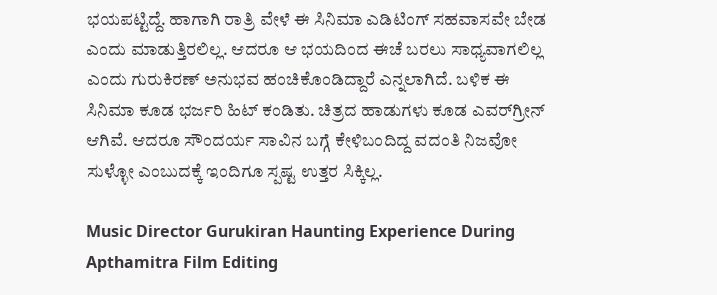ಭಯಪಟ್ಟಿದ್ದೆ. ಹಾಗಾಗಿ ರಾತ್ರಿ ವೇಳೆ ಈ ಸಿನಿಮಾ ಎಡಿಟಿಂಗ್‌ ಸಹವಾಸವೇ ಬೇಡ ಎಂದು ಮಾಡುತ್ತಿರಲಿಲ್ಲ. ಆದರೂ ಆ ಭಯದಿಂದ ಈಚೆ ಬರಲು ಸಾಧ್ಯವಾಗಲಿಲ್ಲ ಎಂದು ಗುರುಕಿರಣ್‌ ಅನುಭವ ಹಂಚಿಕೊಂಡಿದ್ದಾರೆ ಎನ್ನಲಾಗಿದೆ. ಬಳಿಕ ಈ ಸಿನಿಮಾ ಕೂಡ ಭರ್ಜರಿ ಹಿಟ್‌ ಕಂಡಿತು. ಚಿತ್ರದ ಹಾಡುಗಳು ಕೂಡ ಎವರ್‌ಗ್ರೀನ್‌ ಆಗಿವೆ. ಆದರೂ ಸೌಂದರ್ಯ ಸಾವಿನ ಬಗ್ಗೆ ಕೇಳಿಬಂದಿದ್ದ ವದಂತಿ ನಿಜವೋ ಸುಳ್ಳೋ ಎಂಬುದಕ್ಕೆ ಇಂದಿಗೂ ಸ್ಪಷ್ಟ ಉತ್ತರ ಸಿಕ್ಕಿಲ್ಲ.

Music Director Gurukiran Haunting Experience During Apthamitra Film Editing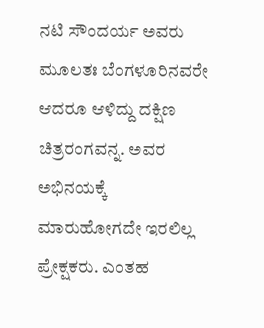ನಟಿ ಸೌಂದರ್ಯ ಅವರು ಮೂಲತಃ ಬೆಂಗಳೂರಿನವರೇ ಆದರೂ ಆಳಿದ್ದು ದಕ್ಷಿಣ ಚಿತ್ರರಂಗವನ್ನ. ಅವರ ಅಭಿನಯಕ್ಕೆ ಮಾರುಹೋಗದೇ ಇರಲಿಲ್ಲ ಪ್ರೇಕ್ಷಕರು. ಎಂತಹ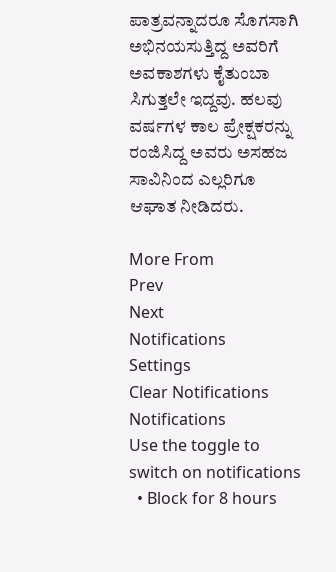ಪಾತ್ರವನ್ನಾದರೂ ಸೊಗಸಾಗಿ ಅಭಿನಯಸುತ್ತಿದ್ದ ಅವರಿಗೆ ಅವಕಾಶಗಳು ಕೈತುಂಬಾ ಸಿಗುತ್ತಲೇ ಇದ್ದವು. ಹಲವು ವರ್ಷಗಳ ಕಾಲ ಪ್ರೇಕ್ಷಕರನ್ನು ರಂಜಿಸಿದ್ದ ಅವರು ಅಸಹಜ ಸಾವಿನಿಂದ ಎಲ್ಲರಿಗೂ ಆಘಾತ ನೀಡಿದರು.

More From
Prev
Next
Notifications
Settings
Clear Notifications
Notifications
Use the toggle to switch on notifications
  • Block for 8 hours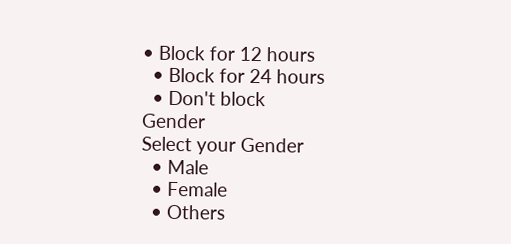• Block for 12 hours
  • Block for 24 hours
  • Don't block
Gender
Select your Gender
  • Male
  • Female
  • Others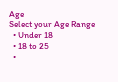Age
Select your Age Range
  • Under 18
  • 18 to 25
  •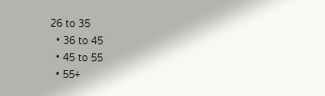26 to 35
  • 36 to 45
  • 45 to 55
  • 55+